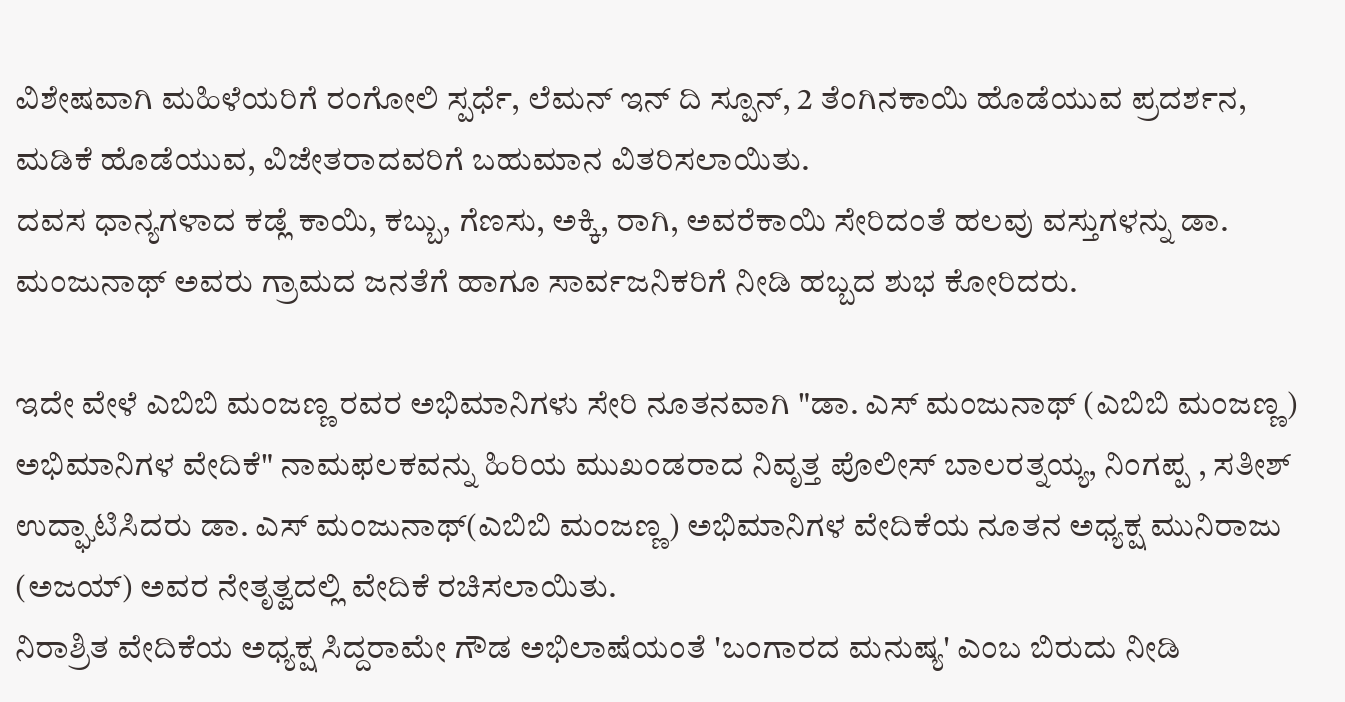ವಿಶೇಷವಾಗಿ ಮಹಿಳೆಯರಿಗೆ ರಂಗೋಲಿ ಸ್ಪರ್ಧೆ, ಲೆಮನ್ ಇನ್ ದಿ ಸ್ಪೂನ್, 2 ತೆಂಗಿನಕಾಯಿ ಹೊಡೆಯುವ ಪ್ರದರ್ಶನ, ಮಡಿಕೆ ಹೊಡೆಯುವ, ವಿಜೇತರಾದವರಿಗೆ ಬಹುಮಾನ ವಿತರಿಸಲಾಯಿತು.
ದವಸ ಧಾನ್ಯಗಳಾದ ಕಡ್ಲೆ ಕಾಯಿ, ಕಬ್ಬು, ಗೆಣಸು, ಅಕ್ಕಿ, ರಾಗಿ, ಅವರೆಕಾಯಿ ಸೇರಿದಂತೆ ಹಲವು ವಸ್ತುಗಳನ್ನು ಡಾ. ಮಂಜುನಾಥ್ ಅವರು ಗ್ರಾಮದ ಜನತೆಗೆ ಹಾಗೂ ಸಾರ್ವಜನಿಕರಿಗೆ ನೀಡಿ ಹಬ್ಬದ ಶುಭ ಕೋರಿದರು.

ಇದೇ ವೇಳೆ ಎಬಿಬಿ ಮಂಜಣ್ಣ ರವರ ಅಭಿಮಾನಿಗಳು ಸೇರಿ ನೂತನವಾಗಿ "ಡಾ. ಎಸ್ ಮಂಜುನಾಥ್ (ಎಬಿಬಿ ಮಂಜಣ್ಣ) ಅಭಿಮಾನಿಗಳ ವೇದಿಕೆ" ನಾಮಫಲಕವನ್ನು ಹಿರಿಯ ಮುಖಂಡರಾದ ನಿವೃತ್ತ ಪೊಲೀಸ್ ಬಾಲರತ್ನಯ್ಯ, ನಿಂಗಪ್ಪ , ಸತೀಶ್ ಉದ್ಘಾಟಿಸಿದರು ಡಾ. ಎಸ್ ಮಂಜುನಾಥ್(ಎಬಿಬಿ ಮಂಜಣ್ಣ) ಅಭಿಮಾನಿಗಳ ವೇದಿಕೆಯ ನೂತನ ಅಧ್ಯಕ್ಷ ಮುನಿರಾಜು (ಅಜಯ್) ಅವರ ನೇತೃತ್ವದಲ್ಲಿ ವೇದಿಕೆ ರಚಿಸಲಾಯಿತು.
ನಿರಾಶ್ರಿತ ವೇದಿಕೆಯ ಅಧ್ಯಕ್ಷ ಸಿದ್ದರಾಮೇ ಗೌಡ ಅಭಿಲಾಷೆಯಂತೆ 'ಬಂಗಾರದ ಮನುಷ್ಯ' ಎಂಬ ಬಿರುದು ನೀಡಿ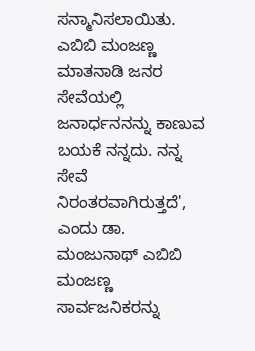ಸನ್ಮಾನಿಸಲಾಯಿತು. ಎಬಿಬಿ ಮಂಜಣ್ಣ ಮಾತನಾಡಿ ಜನರ ಸೇವೆಯಲ್ಲಿ ಜನಾರ್ಧನನನ್ನು ಕಾಣುವ ಬಯಕೆ ನನ್ನದು. ನನ್ನ ಸೇವೆ ನಿರಂತರವಾಗಿರುತ್ತದೆ', ಎಂದು ಡಾ. ಮಂಜುನಾಥ್ ಎಬಿಬಿ ಮಂಜಣ್ಣ ಸಾರ್ವಜನಿಕರನ್ನು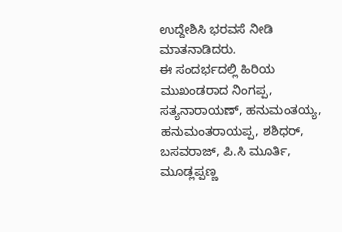ಉದ್ದೇಶಿಸಿ ಭರವಸೆ ನೀಡಿ ಮಾತನಾಡಿದರು.
ಈ ಸಂದರ್ಭದಲ್ಲಿ ಹಿರಿಯ ಮುಖಂಡರಾದ ನಿಂಗಪ್ಪ, ಸತ್ಯನಾರಾಯಣ್, ಹನುಮಂತಯ್ಯ, ಹನುಮಂತರಾಯಪ್ಪ, ಶಶಿಧರ್, ಬಸವರಾಜ್, ಪಿ.ಸಿ ಮೂರ್ತಿ, ಮೂಡ್ಲಪ್ಪಣ್ಣ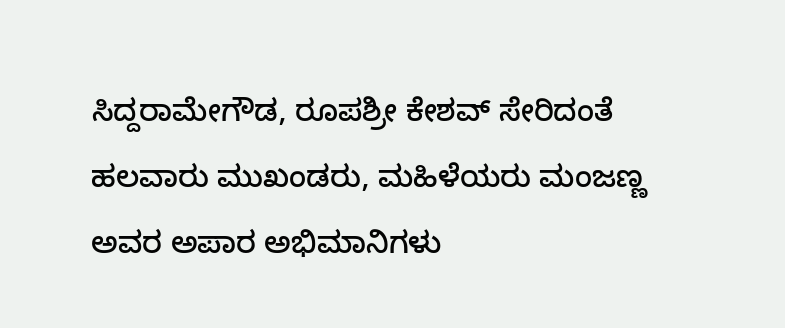ಸಿದ್ದರಾಮೇಗೌಡ, ರೂಪಶ್ರೀ ಕೇಶವ್ ಸೇರಿದಂತೆ ಹಲವಾರು ಮುಖಂಡರು, ಮಹಿಳೆಯರು ಮಂಜಣ್ಣ ಅವರ ಅಪಾರ ಅಭಿಮಾನಿಗಳು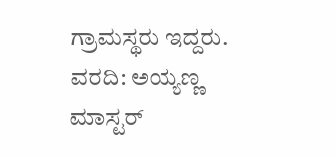ಗ್ರಾಮಸ್ಥರು ಇದ್ದರು.
ವರದಿ: ಅಯ್ಯಣ್ಣ ಮಾಸ್ಟರ್